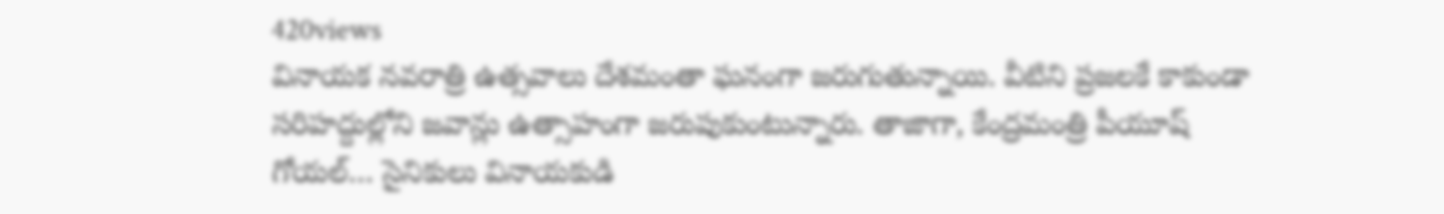420views
వినాయక నవరాత్రి ఉత్సవాలు దేశమంతా ఘనంగా జరుగుతున్నాయి. వీటిని ప్రజలకే కాకుండా సరిహద్దుల్లోని జవాన్లు ఉత్సాహంగా జరుపుకుంటున్నారు. తాజాగా, కేంద్రమంత్రి పీయూష్ గోయల్… సైనికులు వినాయకుడి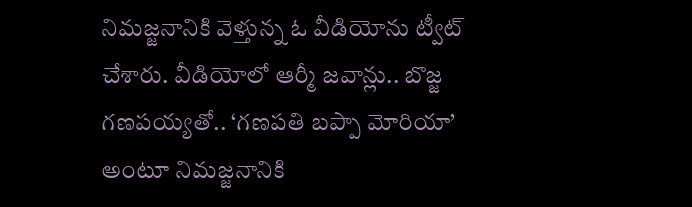నిమజ్జనానికి వెళ్తున్న ఓ వీడియోను ట్వీట్ చేశారు. వీడియోలో ఆర్మీ జవాన్లు.. బొజ్జ గణపయ్యతో.. ‘గణపతి బప్పా మోరియా’ అంటూ నిమజ్జనానికి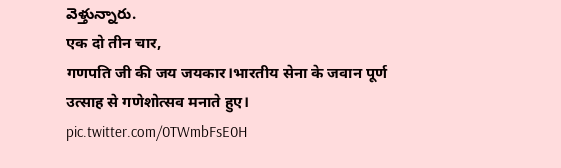వెళ్తున్నారు.
एक दो तीन चार,
गणपति जी की जय जयकार।भारतीय सेना के जवान पूर्ण उत्साह से गणेशोत्सव मनाते हुए। pic.twitter.com/0TWmbFsE0H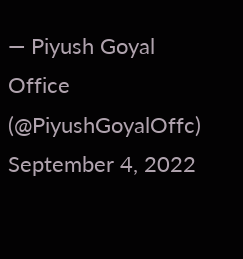— Piyush Goyal Office (@PiyushGoyalOffc) September 4, 2022